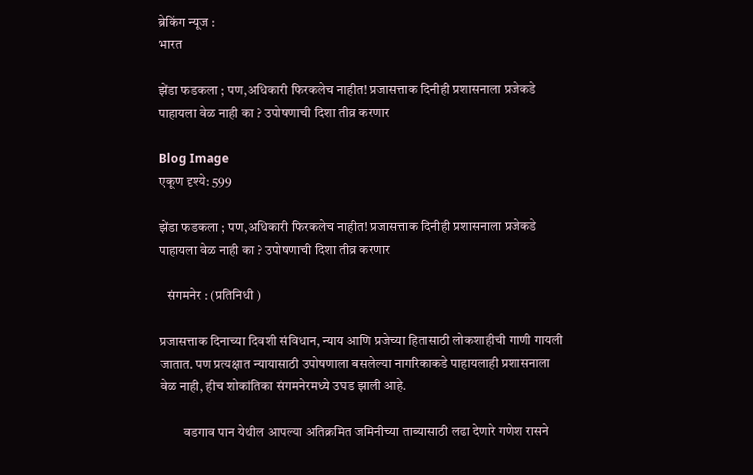ब्रेकिंग न्यूज :
भारत

झेंडा फडकला ; पण,अधिकारी फिरकलेच नाहीत! प्रजासत्ताक दिनीही प्रशासनाला प्रजेकडे पाहायला वेळ नाही का ? उपोषणाची दिशा तीव्र करणार

Blog Image
एकूण दृश्ये: 599

झेंडा फडकला ; पण,अधिकारी फिरकलेच नाहीत! प्रजासत्ताक दिनीही प्रशासनाला प्रजेकडे पाहायला वेळ नाही का ? उपोषणाची दिशा तीव्र करणार

   संगमनेर : (प्रतिनिधी )

प्रजासत्ताक दिनाच्या दिवशी संविधान, न्याय आणि प्रजेच्या हितासाठी लोकशाहीची गाणी गायली जातात. पण प्रत्यक्षात न्यायासाठी उपोषणाला बसलेल्या नागरिकाकडे पाहायलाही प्रशासनाला वेळ नाही, हीच शोकांतिका संगमनेरमध्ये उघड झाली आहे.

         वडगाव पान येथील आपल्या अतिक्रमित जमिनीच्या ताब्यासाठी लढा देणारे गणेश रासने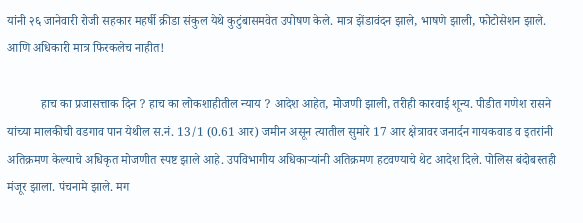यांनी २६ जानेवारी रोजी सहकार महर्षी क्रीडा संकुल येथे कुटुंबासमवेत उपोषण केले. मात्र झेंडावंदन झाले, भाषणे झाली, फोटोसेशन झाले. आणि अधिकारी मात्र फिरकलेच नाहीत!

           हाच का प्रजासत्ताक दिन ? हाच का लोकशाहीतील न्याय ? आदेश आहेत, मोजणी झाली, तरीही कारवाई शून्य. पीडीत गणेश रासने यांच्या मालकीची वडगाव पान येथील स.नं. 13/1 (0.61 आर) जमीन असून त्यातील सुमारे 17 आर क्षेत्रावर जनार्दन गायकवाड व इतरांनी अतिक्रमण केल्याचे अधिकृत मोजणीत स्पष्ट झाले आहे. उपविभागीय अधिकाऱ्यांनी अतिक्रमण हटवण्याचे थेट आदेश दिले. पोलिस बंदोबस्तही मंजूर झाला. पंचनामे झाले. मग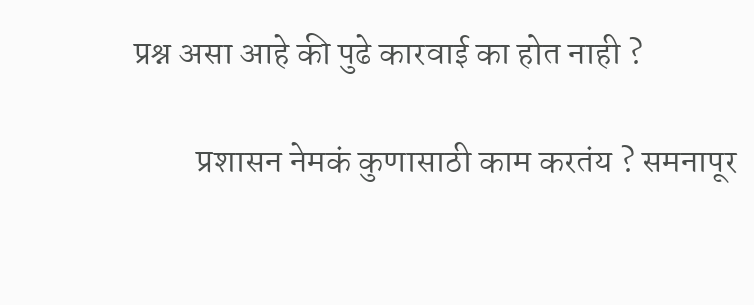प्रश्न असा आहे की पुढे कारवाई का होत नाही ?

         प्रशासन नेमकं कुणासाठी काम करतंय ? समनापूर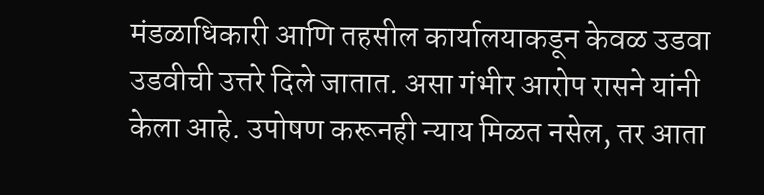मंडळाधिकारी आणि तहसील कार्यालयाकडून केवळ उडवा उडवीची उत्तरे दिले जातात. असा गंभीर आरोप रासने यांनी केला आहे. उपोषण करूनही न्याय मिळत नसेल, तर आता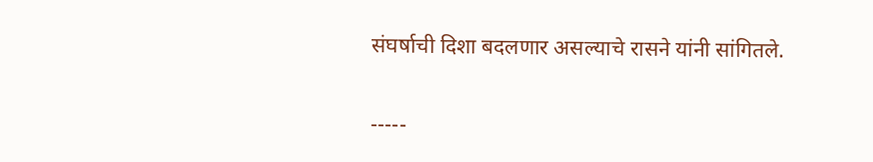संघर्षाची दिशा बदलणार असल्याचे रासने यांनी सांगितले.

-----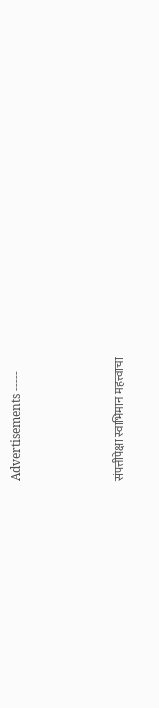Advertisements -----



संपत्तीपेक्षा स्वाभिमान महत्त्वाचा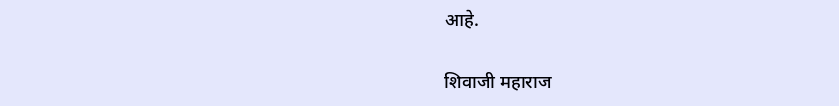आहे.

शिवाजी महाराज